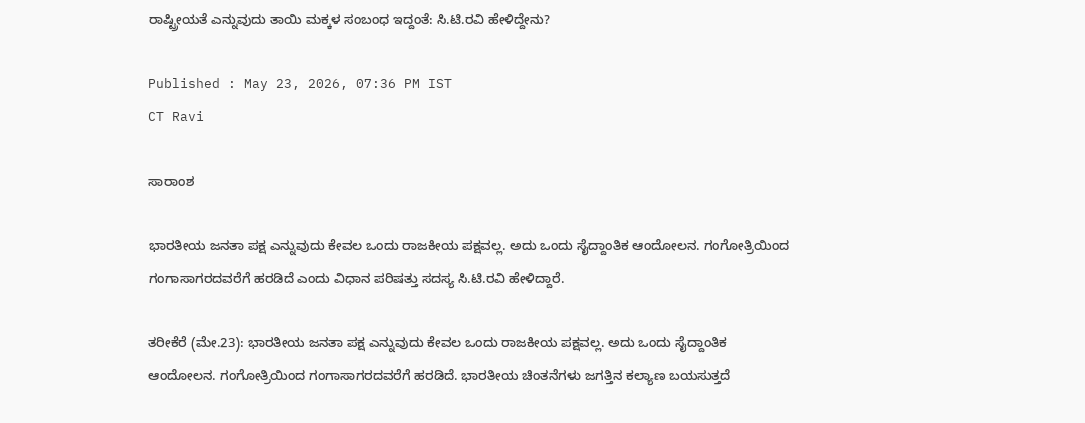ರಾಷ್ಟ್ರೀಯತೆ ಎನ್ನುವುದು ತಾಯಿ ಮಕ್ಕಳ ಸಂಬಂಧ ಇದ್ದಂತೆ: ಸಿ.ಟಿ.ರವಿ ಹೇಳಿದ್ದೇನು?

Published : May 23, 2026, 07:36 PM IST
CT Ravi

ಸಾರಾಂಶ

ಭಾರತೀಯ ಜನತಾ ಪಕ್ಷ ಎನ್ನುವುದು ಕೇವಲ ಒಂದು ರಾಜಕೀಯ ಪಕ್ಷವಲ್ಲ. ಅದು ಒಂದು ಸೈದ್ದಾಂತಿಕ ಆಂದೋಲನ. ಗಂಗೋತ್ರಿಯಿಂದ ಗಂಗಾಸಾಗರದವರೆಗೆ ಹರಡಿದೆ ಎಂದು ವಿಧಾನ ಪರಿಷತ್ತು ಸದಸ್ಯ ಸಿ.ಟಿ.ರವಿ ಹೇಳಿದ್ದಾರೆ.

ತರೀಕೆರೆ (ಮೇ.23): ಭಾರತೀಯ ಜನತಾ ಪಕ್ಷ ಎನ್ನುವುದು ಕೇವಲ ಒಂದು ರಾಜಕೀಯ ಪಕ್ಷವಲ್ಲ. ಅದು ಒಂದು ಸೈದ್ದಾಂತಿಕ ಆಂದೋಲನ. ಗಂಗೋತ್ರಿಯಿಂದ ಗಂಗಾಸಾಗರದವರೆಗೆ ಹರಡಿದೆ. ಭಾರತೀಯ ಚಿಂತನೆಗಳು ಜಗತ್ತಿನ ಕಲ್ಯಾಣ ಬಯಸುತ್ತದೆ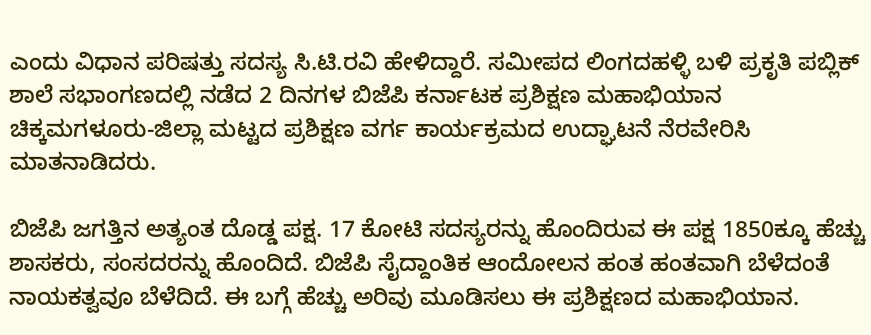ಎಂದು ವಿಧಾನ ಪರಿಷತ್ತು ಸದಸ್ಯ ಸಿ.ಟಿ.ರವಿ ಹೇಳಿದ್ದಾರೆ. ಸಮೀಪದ ಲಿಂಗದಹಳ್ಳಿ ಬಳಿ ಪ್ರಕೃತಿ ಪಬ್ಲಿಕ್ ಶಾಲೆ ಸಭಾಂಗಣದಲ್ಲಿ ನಡೆದ 2 ದಿನಗಳ ಬಿಜೆಪಿ ಕರ್ನಾಟಕ ಪ್ರಶಿಕ್ಷಣ ಮಹಾಭಿಯಾನ ಚಿಕ್ಕಮಗಳೂರು-ಜಿಲ್ಲಾ ಮಟ್ಟದ ಪ್ರಶಿಕ್ಷಣ ವರ್ಗ ಕಾರ್ಯಕ್ರಮದ ಉದ್ಘಾಟನೆ ನೆರವೇರಿಸಿ ಮಾತನಾಡಿದರು.

ಬಿಜೆಪಿ ಜಗತ್ತಿನ ಅತ್ಯಂತ ದೊಡ್ಡ ಪಕ್ಷ. 17 ಕೋಟಿ ಸದಸ್ಯರನ್ನು ಹೊಂದಿರುವ ಈ ಪಕ್ಷ 1850ಕ್ಕೂ ಹೆಚ್ಚು ಶಾಸಕರು, ಸಂಸದರನ್ನು ಹೊಂದಿದೆ. ಬಿಜೆಪಿ ಸೈದ್ದಾಂತಿಕ ಆಂದೋಲನ ಹಂತ ಹಂತವಾಗಿ ಬೆಳೆದಂತೆ ನಾಯಕತ್ವವೂ ಬೆಳೆದಿದೆ. ಈ ಬಗ್ಗೆ ಹೆಚ್ಚು ಅರಿವು ಮೂಡಿಸಲು ಈ ಪ್ರಶಿಕ್ಷಣದ ಮಹಾಭಿಯಾನ.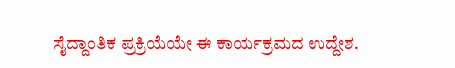ಸೈದ್ದಾಂತಿಕ ಪ್ರಕ್ರಿಯೆಯೇ ಈ ಕಾರ್ಯಕ್ರಮದ ಉದ್ದೇಶ.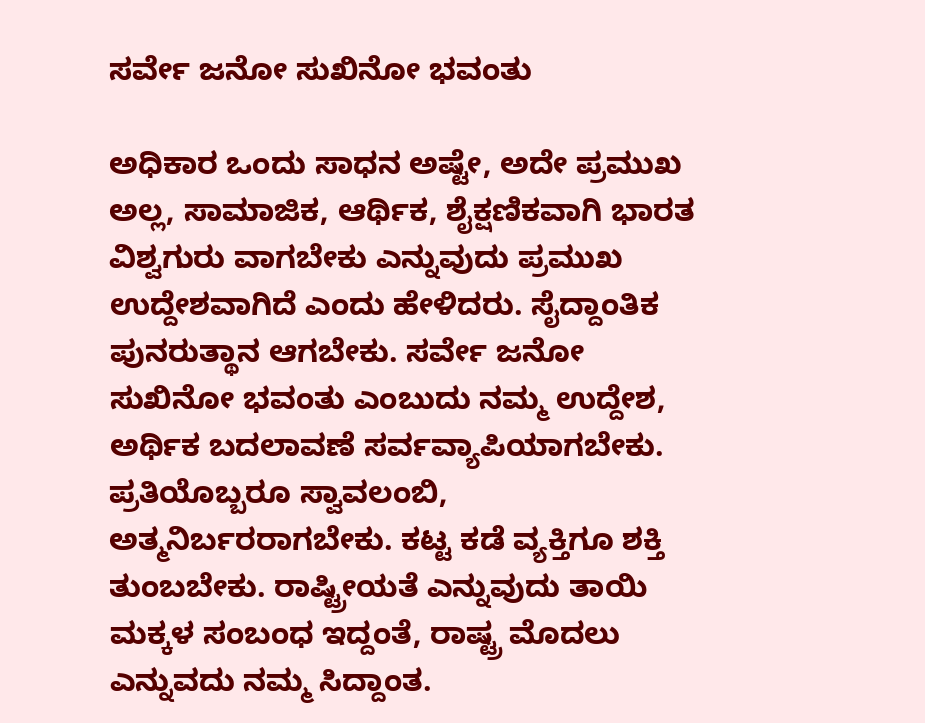ಸರ್ವೇ ಜನೋ ಸುಖಿನೋ ಭವಂತು

ಅಧಿಕಾರ ಒಂದು ಸಾಧನ ಅಷ್ಟೇ, ಅದೇ ಪ್ರಮುಖ ಅಲ್ಲ, ಸಾಮಾಜಿಕ, ಆರ್ಥಿಕ, ಶೈಕ್ಷಣಿಕವಾಗಿ ಭಾರತ ವಿಶ್ವಗುರು ವಾಗಬೇಕು ಎನ್ನುವುದು ಪ್ರಮುಖ ಉದ್ದೇಶವಾಗಿದೆ ಎಂದು ಹೇಳಿದರು. ಸೈದ್ದಾಂತಿಕ ಪುನರುತ್ಥಾನ ಆಗಬೇಕು. ಸರ್ವೇ ಜನೋ ಸುಖಿನೋ ಭವಂತು ಎಂಬುದು ನಮ್ಮ ಉದ್ದೇಶ, ಅರ್ಥಿಕ ಬದಲಾವಣೆ ಸರ್ವವ್ಯಾಪಿಯಾಗಬೇಕು. ಪ್ರತಿಯೊಬ್ಬರೂ ಸ್ವಾವಲಂಬಿ, ಅತ್ಮನಿರ್ಬರರಾಗಬೇಕು. ಕಟ್ಟ ಕಡೆ ವ್ಯಕ್ತಿಗೂ ಶಕ್ತಿ ತುಂಬಬೇಕು. ರಾಷ್ಟ್ರೀಯತೆ ಎನ್ನುವುದು ತಾಯಿ ಮಕ್ಕಳ ಸಂಬಂಧ ಇದ್ದಂತೆ, ರಾಷ್ಟ್ರ ಮೊದಲು ಎನ್ನುವದು ನಮ್ಮ ಸಿದ್ದಾಂತ.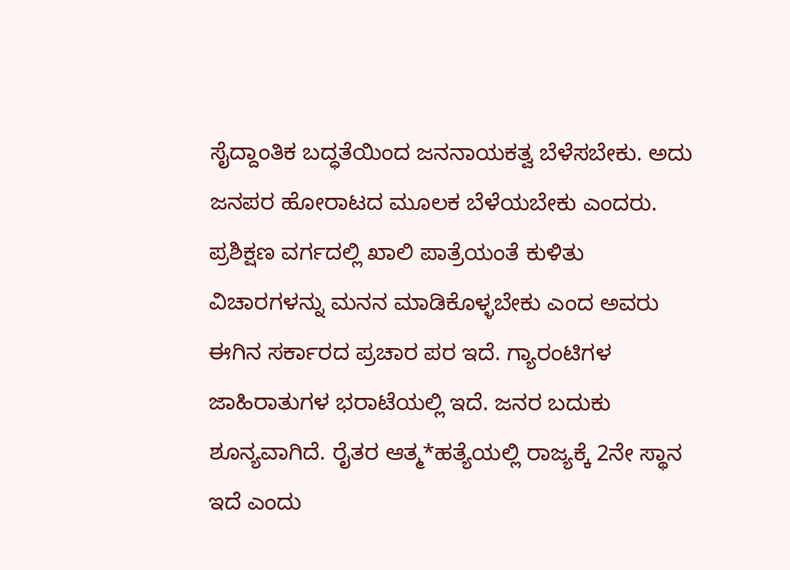ಸೈದ್ದಾಂತಿಕ ಬದ್ಧತೆಯಿಂದ ಜನನಾಯಕತ್ವ ಬೆಳೆಸಬೇಕು. ಅದು ಜನಪರ ಹೋರಾಟದ ಮೂಲಕ ಬೆಳೆಯಬೇಕು ಎಂದರು. ಪ್ರಶಿಕ್ಷಣ ವರ್ಗದಲ್ಲಿ ಖಾಲಿ ಪಾತ್ರೆಯಂತೆ ಕುಳಿತು ವಿಚಾರಗಳನ್ನು ಮನನ ಮಾಡಿಕೊಳ್ಳಬೇಕು ಎಂದ ಅವರು ಈಗಿನ ಸರ್ಕಾರದ ಪ್ರಚಾರ ಪರ ಇದೆ. ಗ್ಯಾರಂಟಿಗಳ ಜಾಹಿರಾತುಗಳ ಭರಾಟೆಯಲ್ಲಿ ಇದೆ. ಜನರ ಬದುಕು ಶೂನ್ಯವಾಗಿದೆ. ರೈತರ ಆತ್ಮ*ಹತ್ಯೆಯಲ್ಲಿ ರಾಜ್ಯಕ್ಕೆ 2ನೇ ಸ್ಥಾನ ಇದೆ ಎಂದು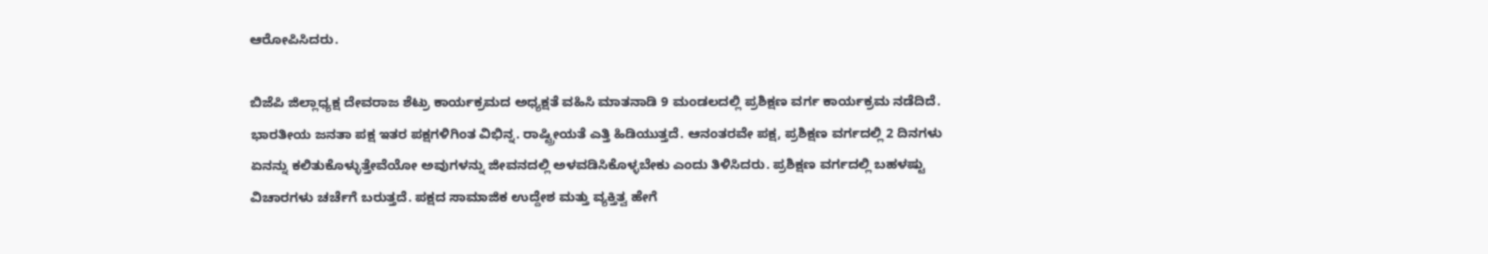ಆರೋಪಿಸಿದರು.

ಬಿಜೆಪಿ ಜಿಲ್ಲಾಧ್ಯಕ್ಷ ದೇವರಾಜ ಶೆಟ್ರು ಕಾರ್ಯಕ್ರಮದ ಅಧ್ಯಕ್ಷತೆ ವಹಿಸಿ ಮಾತನಾಡಿ 9 ಮಂಡಲದಲ್ಲಿ ಪ್ರಶಿಕ್ಷಣ ವರ್ಗ ಕಾರ್ಯಕ್ರಮ ನಡೆದಿದೆ. ಭಾರತೀಯ ಜನತಾ ಪಕ್ಷ ಇತರ ಪಕ್ಷಗಳಿಗಿಂತ ವಿಭಿನ್ನ. ರಾಷ್ಟ್ರೀಯತೆ ಎತ್ತಿ ಹಿಡಿಯುತ್ತದೆ. ಆನಂತರವೇ ಪಕ್ಷ, ಪ್ರಶಿಕ್ಷಣ ವರ್ಗದಲ್ಲಿ 2 ದಿನಗಳು ಏನನ್ನು ಕಲಿತುಕೊಳ್ಳುತ್ತೇವೆಯೋ ಅವುಗಳನ್ನು ಜೀವನದಲ್ಲಿ ಅಳವಡಿಸಿಕೊಳ್ಳಬೇಕು ಎಂದು ತಿಳಿಸಿದರು. ಪ್ರಶಿಕ್ಷಣ ವರ್ಗದಲ್ಲಿ ಬಹಳಷ್ಟು ವಿಚಾರಗಳು ಚರ್ಚೆಗೆ ಬರುತ್ತದೆ. ಪಕ್ಷದ ಸಾಮಾಜಿಕ ಉದ್ದೇಶ ಮತ್ತು ವ್ಯಕ್ತಿತ್ವ ಹೇಗೆ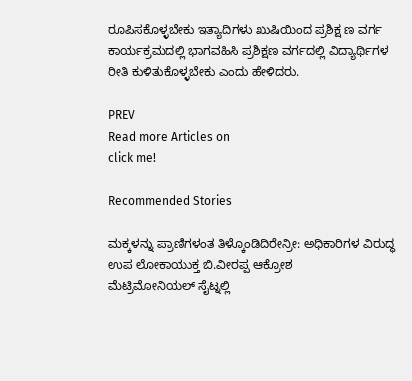ರೂಪಿಸಕೊಳ್ಳಬೇಕು ಇತ್ಯಾದಿಗಳು ಖುಷಿಯಿಂದ ಪ್ರಶಿಕ್ಷ ಣ ವರ್ಗ ಕಾರ್ಯಕ್ರಮದಲ್ಲಿ ಭಾಗವಹಿಸಿ ಪ್ರಶಿಕ್ಷಣ ವರ್ಗದಲ್ಲಿ ವಿದ್ಯಾರ್ಥಿಗಳ ರೀತಿ ಕುಳಿತುಕೊಳ್ಳಬೇಕು ಎಂದು ಹೇಳಿದರು.

PREV
Read more Articles on
click me!

Recommended Stories

ಮಕ್ಕಳನ್ನು ಪ್ರಾಣಿಗಳಂತ ತಿಳ್ಕೊಂಡಿದಿರೇನ್ರೀ: ಅಧಿಕಾರಿಗಳ ವಿರುದ್ಧ ಉಪ ಲೋಕಾಯುಕ್ತ ಬಿ.ವೀರಪ್ಪ ಆಕ್ರೋಶ
ಮೆಟ್ರಿಮೋನಿಯಲ್ ಸೈಟ್ನಲ್ಲಿ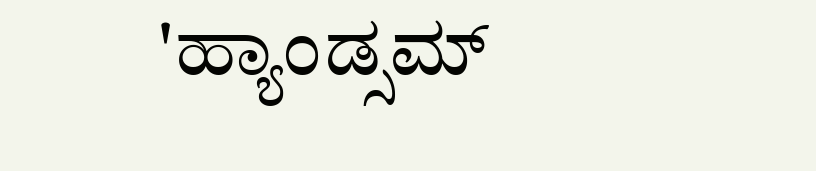'ಹ್ಯಾಂಡ್ಸಮ್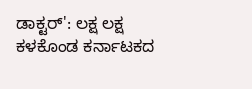ಡಾಕ್ಟರ್': ಲಕ್ಷ ಲಕ್ಷ ಕಳಕೊಂಡ ಕರ್ನಾಟಕದ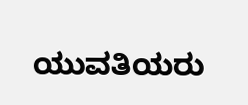ಯುವತಿಯರು